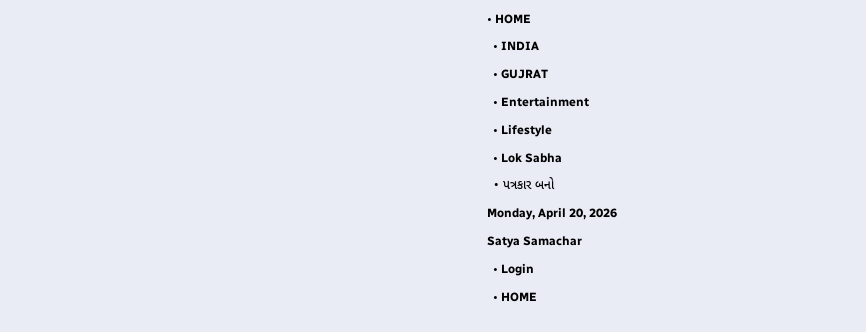• HOME
  • INDIA
  • GUJRAT
  • Entertainment
  • Lifestyle
  • Lok Sabha
  • પત્રકાર બનો
Monday, April 20, 2026
Satya Samachar
  • Login
  • HOME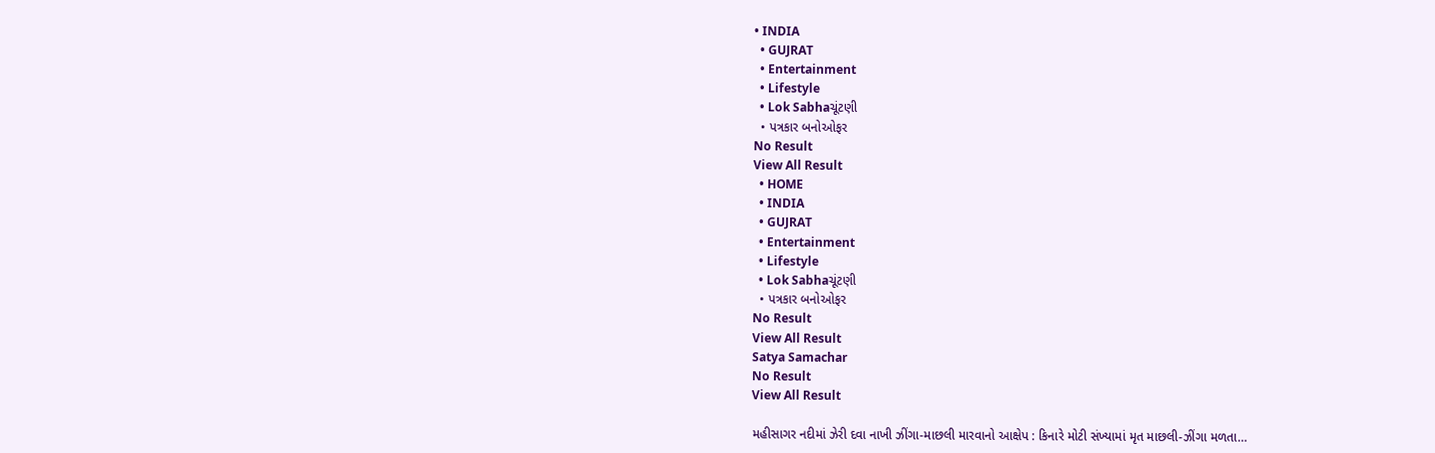• INDIA
  • GUJRAT
  • Entertainment
  • Lifestyle
  • Lok Sabhaચૂંટણી
  • પત્રકાર બનોઓફર
No Result
View All Result
  • HOME
  • INDIA
  • GUJRAT
  • Entertainment
  • Lifestyle
  • Lok Sabhaચૂંટણી
  • પત્રકાર બનોઓફર
No Result
View All Result
Satya Samachar
No Result
View All Result

મહીસાગર નદીમાં ઝેરી દવા નાખી ઝીંગા-માછલી મારવાનો આક્ષેપ : કિનારે મોટી સંખ્યામાં મૃત માછલી-ઝીંગા મળતા…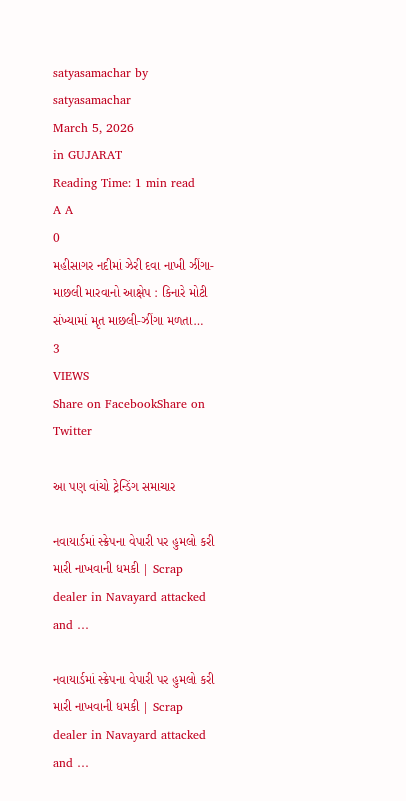satyasamachar by satyasamachar
March 5, 2026
in GUJARAT
Reading Time: 1 min read
A A
0
મહીસાગર નદીમાં ઝેરી દવા નાખી ઝીંગા-માછલી મારવાનો આક્ષેપ : કિનારે મોટી સંખ્યામાં મૃત માછલી-ઝીંગા મળતા…
3
VIEWS
Share on FacebookShare on Twitter

આ પણ વાંચો ટ્રેન્ડિંગ સમાચાર

નવાયાર્ડમાં સ્ક્રેપના વેપારી પર હુમલો કરી મારી નાખવાની ધમકી | Scrap dealer in Navayard attacked and …

નવાયાર્ડમાં સ્ક્રેપના વેપારી પર હુમલો કરી મારી નાખવાની ધમકી | Scrap dealer in Navayard attacked and …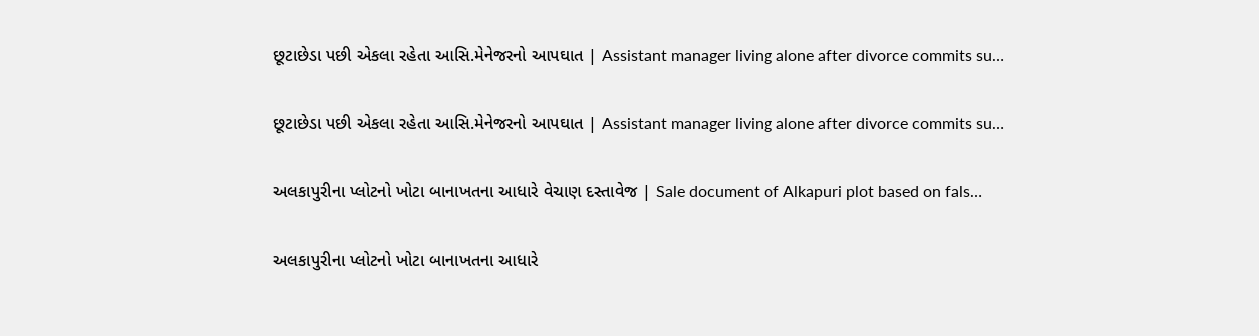છૂટાછેડા પછી એકલા રહેતા આસિ.મેનેજરનો આપઘાત | Assistant manager living alone after divorce commits su…

છૂટાછેડા પછી એકલા રહેતા આસિ.મેનેજરનો આપઘાત | Assistant manager living alone after divorce commits su…

અલકાપુરીના પ્લોટનો ખોટા બાનાખતના આધારે વેચાણ દસ્તાવેજ | Sale document of Alkapuri plot based on fals…

અલકાપુરીના પ્લોટનો ખોટા બાનાખતના આધારે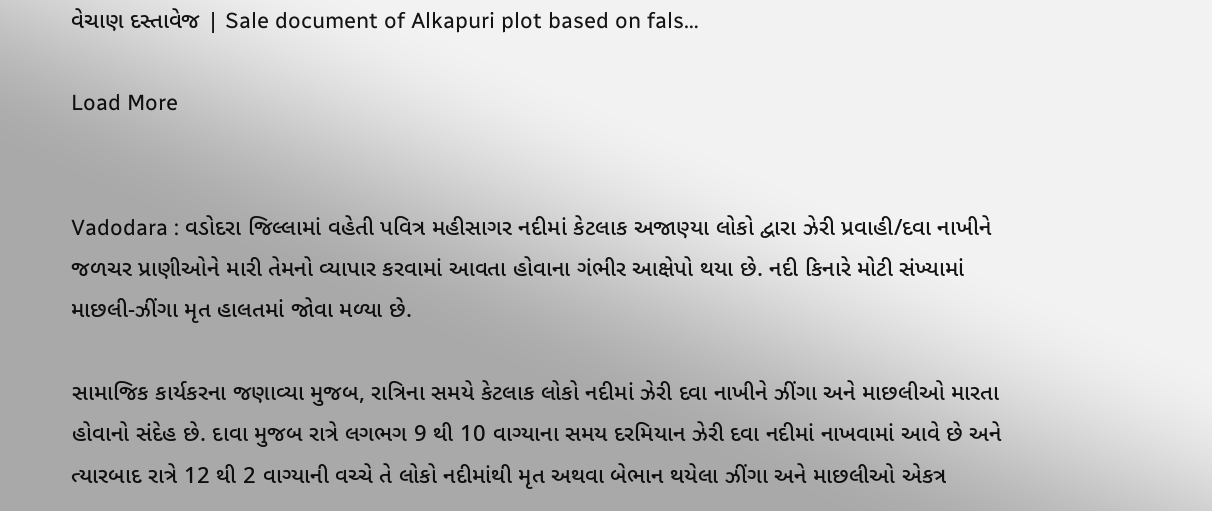વેચાણ દસ્તાવેજ | Sale document of Alkapuri plot based on fals…

Load More


Vadodara : વડોદરા જિલ્લામાં વહેતી પવિત્ર મહીસાગર નદીમાં કેટલાક અજાણ્યા લોકો દ્વારા ઝેરી પ્રવાહી/દવા નાખીને જળચર પ્રાણીઓને મારી તેમનો વ્યાપાર કરવામાં આવતા હોવાના ગંભીર આક્ષેપો થયા છે. નદી કિનારે મોટી સંખ્યામાં માછલી-ઝીંગા મૃત હાલતમાં જોવા મળ્યા છે.

સામાજિક કાર્યકરના જણાવ્યા મુજબ, રાત્રિના સમયે કેટલાક લોકો નદીમાં ઝેરી દવા નાખીને ઝીંગા અને માછલીઓ મારતા હોવાનો સંદેહ છે. દાવા મુજબ રાત્રે લગભગ 9 થી 10 વાગ્યાના સમય દરમિયાન ઝેરી દવા નદીમાં નાખવામાં આવે છે અને ત્યારબાદ રાત્રે 12 થી 2 વાગ્યાની વચ્ચે તે લોકો નદીમાંથી મૃત અથવા બેભાન થયેલા ઝીંગા અને માછલીઓ એકત્ર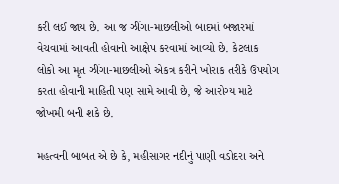કરી લઈ જાય છે. આ જ ઝીંગા-માછલીઓ બાદમાં બજારમાં વેચવામાં આવતી હોવાનો આક્ષેપ કરવામાં આવ્યો છે. કેટલાક લોકો આ મૃત ઝીંગા-માછલીઓ એકત્ર કરીને ખોરાક તરીકે ઉપયોગ કરતા હોવાની માહિતી પણ સામે આવી છે, જે આરોગ્ય માટે જોખમી બની શકે છે.

મહત્વની બાબત એ છે કે, મહીસાગર નદીનું પાણી વડોદરા અને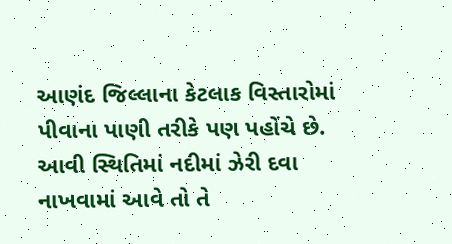આણંદ જિલ્લાના કેટલાક વિસ્તારોમાં પીવાના પાણી તરીકે પણ પહોંચે છે. આવી સ્થિતિમાં નદીમાં ઝેરી દવા નાખવામાં આવે તો તે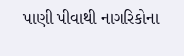પાણી પીવાથી નાગરિકોના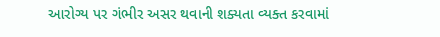આરોગ્ય પર ગંભીર અસર થવાની શક્યતા વ્યક્ત કરવામાં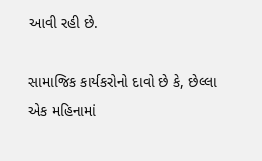આવી રહી છે.

સામાજિક કાર્યકરોનો દાવો છે કે, છેલ્લા એક મહિનામાં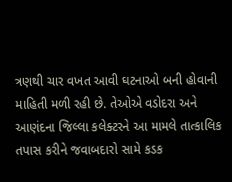ત્રણથી ચાર વખત આવી ઘટનાઓ બની હોવાની માહિતી મળી રહી છે. તેઓએ વડોદરા અને આણંદના જિલ્લા કલેક્ટરને આ મામલે તાત્કાલિક તપાસ કરીને જવાબદારો સામે કડક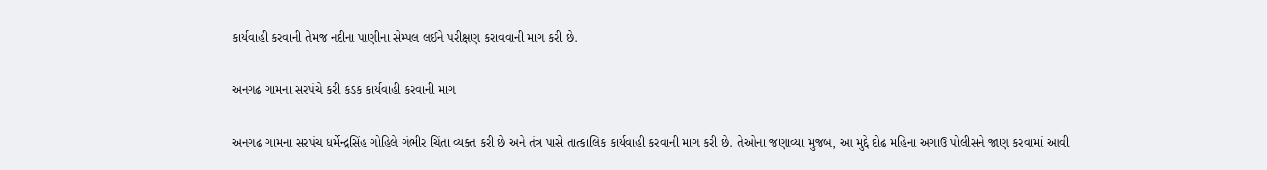કાર્યવાહી કરવાની તેમજ નદીના પાણીના સેમ્પલ લઈને પરીક્ષણ કરાવવાની માગ કરી છે.

અનગઢ ગામના સરપંચે કરી કડક કાર્યવાહી કરવાની માગ

અનગઢ ગામના સરપંચ ધર્મેન્દ્રસિંહ ગોહિલે ગંભીર ચિંતા વ્યક્ત કરી છે અને તંત્ર પાસે તાત્કાલિક કાર્યવાહી કરવાની માગ કરી છે. તેઓના જણાવ્યા મુજબ, આ મુદ્દે દોઢ મહિના અગાઉ પોલીસને જાણ કરવામાં આવી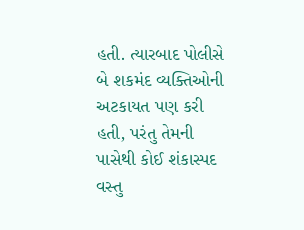હતી. ત્યારબાદ પોલીસે બે શકમંદ વ્યક્તિઓની અટકાયત પણ કરી હતી, પરંતુ તેમની પાસેથી કોઈ શંકાસ્પદ વસ્તુ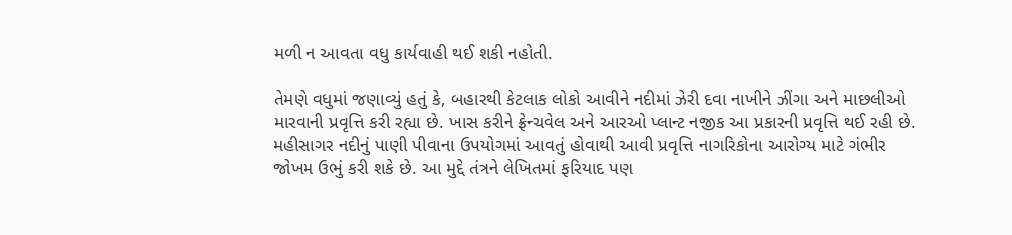મળી ન આવતા વધુ કાર્યવાહી થઈ શકી નહોતી.

તેમણે વધુમાં જણાવ્યું હતું કે, બહારથી કેટલાક લોકો આવીને નદીમાં ઝેરી દવા નાખીને ઝીંગા અને માછલીઓ મારવાની પ્રવૃત્તિ કરી રહ્યા છે. ખાસ કરીને ફ્રેન્ચવેલ અને આરઓ પ્લાન્ટ નજીક આ પ્રકારની પ્રવૃત્તિ થઈ રહી છે. મહીસાગર નદીનું પાણી પીવાના ઉપયોગમાં આવતું હોવાથી આવી પ્રવૃત્તિ નાગરિકોના આરોગ્ય માટે ગંભીર જોખમ ઉભું કરી શકે છે. આ મુદ્દે તંત્રને લેખિતમાં ફરિયાદ પણ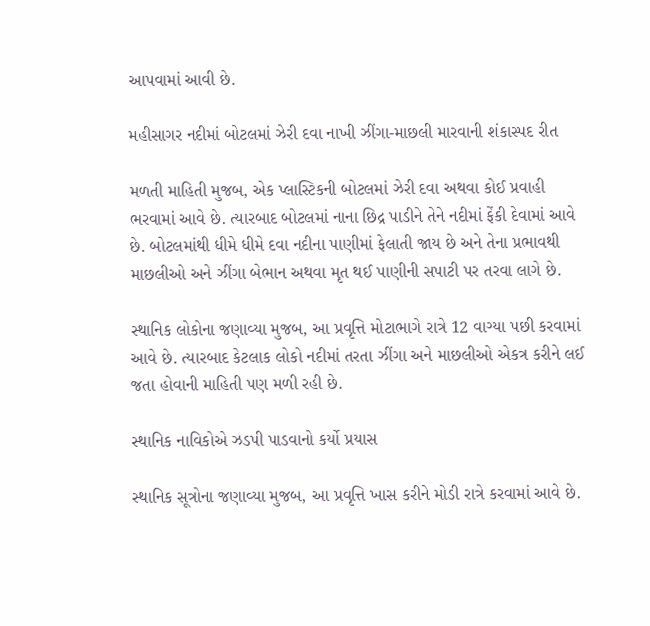આપવામાં આવી છે.

મહીસાગર નદીમાં બોટલમાં ઝેરી દવા નાખી ઝીંગા-માછલી મારવાની શંકાસ્પદ રીત

મળતી માહિતી મુજબ, એક પ્લાસ્ટિકની બોટલમાં ઝેરી દવા અથવા કોઈ પ્રવાહી ભરવામાં આવે છે. ત્યારબાદ બોટલમાં નાના છિદ્ર પાડીને તેને નદીમાં ફેંકી દેવામાં આવે છે. બોટલમાંથી ધીમે ધીમે દવા નદીના પાણીમાં ફેલાતી જાય છે અને તેના પ્રભાવથી માછલીઓ અને ઝીંગા બેભાન અથવા મૃત થઈ પાણીની સપાટી પર તરવા લાગે છે.

સ્થાનિક લોકોના જણાવ્યા મુજબ, આ પ્રવૃત્તિ મોટાભાગે રાત્રે 12 વાગ્યા પછી કરવામાં આવે છે. ત્યારબાદ કેટલાક લોકો નદીમાં તરતા ઝીંગા અને માછલીઓ એકત્ર કરીને લઈ જતા હોવાની માહિતી પણ મળી રહી છે.

સ્થાનિક નાવિકોએ ઝડપી પાડવાનો કર્યો પ્રયાસ

સ્થાનિક સૂત્રોના જણાવ્યા મુજબ, આ પ્રવૃત્તિ ખાસ કરીને મોડી રાત્રે કરવામાં આવે છે.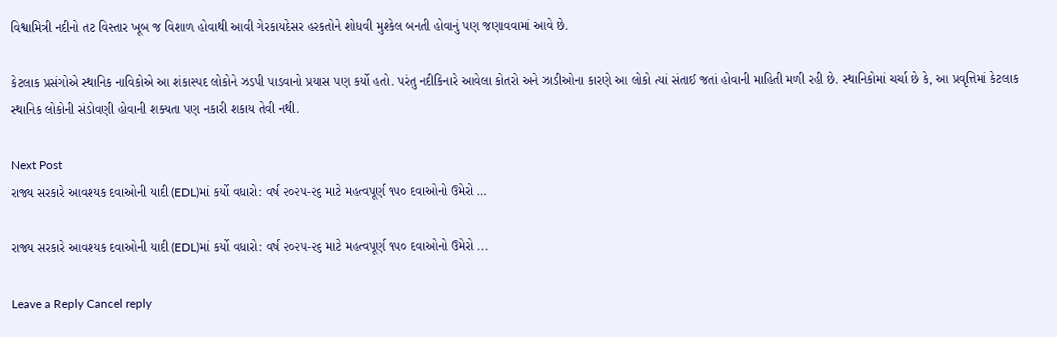વિશ્વામિત્રી નદીનો તટ વિસ્તાર ખૂબ જ વિશાળ હોવાથી આવી ગેરકાયદેસર હરકતોને શોધવી મુશ્કેલ બનતી હોવાનું પણ જણાવવામાં આવે છે.

કેટલાક પ્રસંગોએ સ્થાનિક નાવિકોએ આ શંકાસ્પદ લોકોને ઝડપી પાડવાનો પ્રયાસ પણ કર્યો હતો. પરંતુ નદીકિનારે આવેલા કોતરો અને ઝાડીઓના કારણે આ લોકો ત્યાં સંતાઈ જતાં હોવાની માહિતી મળી રહી છે. સ્થાનિકોમાં ચર્ચા છે કે, આ પ્રવૃત્તિમાં કેટલાક સ્થાનિક લોકોની સંડોવણી હોવાની શક્યતા પણ નકારી શકાય તેવી નથી.

Next Post
રાજ્ય સરકારે આવશ્યક દવાઓની યાદી (EDL)માં કર્યો વધારો: વર્ષ ૨૦૨૫-૨૬ માટે મહત્વપૂર્ણ ૧૫૦ દવાઓનો ઉમેરો …

રાજ્ય સરકારે આવશ્યક દવાઓની યાદી (EDL)માં કર્યો વધારો: વર્ષ ૨૦૨૫-૨૬ માટે મહત્વપૂર્ણ ૧૫૦ દવાઓનો ઉમેરો ...

Leave a Reply Cancel reply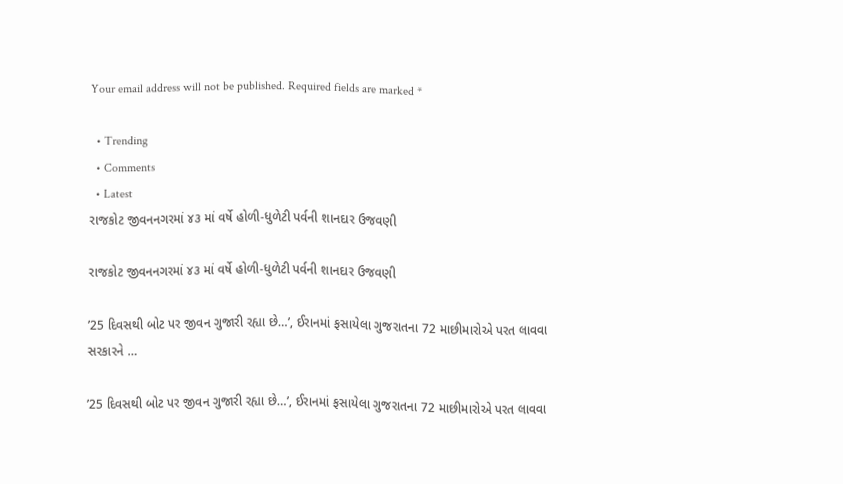Your email address will not be published. Required fields are marked *

  • Trending
  • Comments
  • Latest
રાજકોટ જીવનનગરમાં ૪૩ માં વર્ષે હોળી-ધુળેટી પર્વની શાનદાર ઉજવણી

રાજકોટ જીવનનગરમાં ૪૩ માં વર્ષે હોળી-ધુળેટી પર્વની શાનદાર ઉજવણી

’25 દિવસથી બોટ પર જીવન ગુજારી રહ્યા છે…’, ઈરાનમાં ફસાયેલા ગુજરાતના 72 માછીમારોએ પરત લાવવા સરકારને …

’25 દિવસથી બોટ પર જીવન ગુજારી રહ્યા છે…’, ઈરાનમાં ફસાયેલા ગુજરાતના 72 માછીમારોએ પરત લાવવા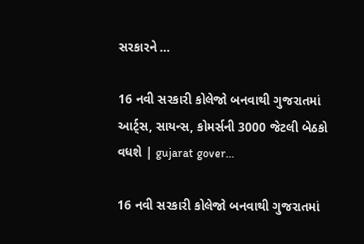સરકારને …

16 નવી સરકારી કોલેજો બનવાથી ગુજરાતમાં આર્ટ્સ, સાયન્સ, કોમર્સની 3000 જેટલી બેઠકો વધશે | gujarat gover…

16 નવી સરકારી કોલેજો બનવાથી ગુજરાતમાં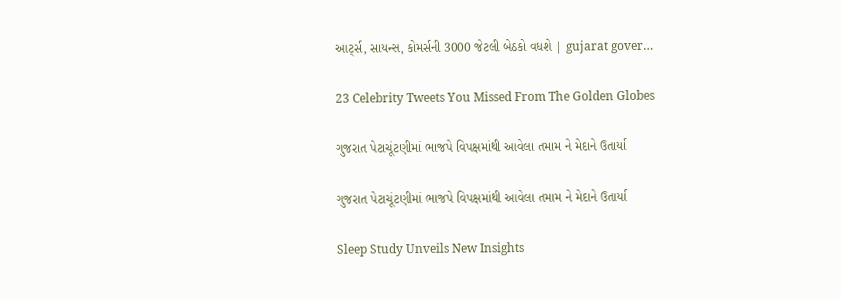આર્ટ્સ, સાયન્સ, કોમર્સની 3000 જેટલી બેઠકો વધશે | gujarat gover…

23 Celebrity Tweets You Missed From The Golden Globes

ગુજરાત પેટાચૂંટણીમાં ભાજપે વિપક્ષમાંથી આવેલા તમામ ને મેદાને ઉતાર્યા

ગુજરાત પેટાચૂંટણીમાં ભાજપે વિપક્ષમાંથી આવેલા તમામ ને મેદાને ઉતાર્યા

Sleep Study Unveils New Insights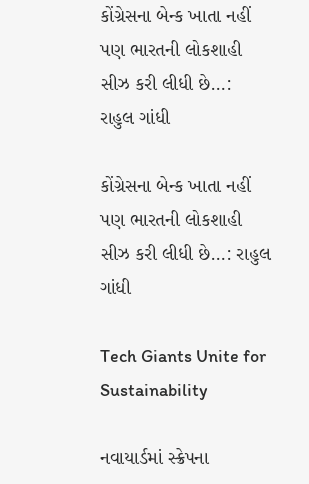કોંગ્રેસના બેન્ક ખાતા નહીં પણ ભારતની લોકશાહી સીઝ કરી લીધી છે…:  રાહુલ ગાંધી

કોંગ્રેસના બેન્ક ખાતા નહીં પણ ભારતની લોકશાહી સીઝ કરી લીધી છે…: રાહુલ ગાંધી

Tech Giants Unite for Sustainability

નવાયાર્ડમાં સ્ક્રેપના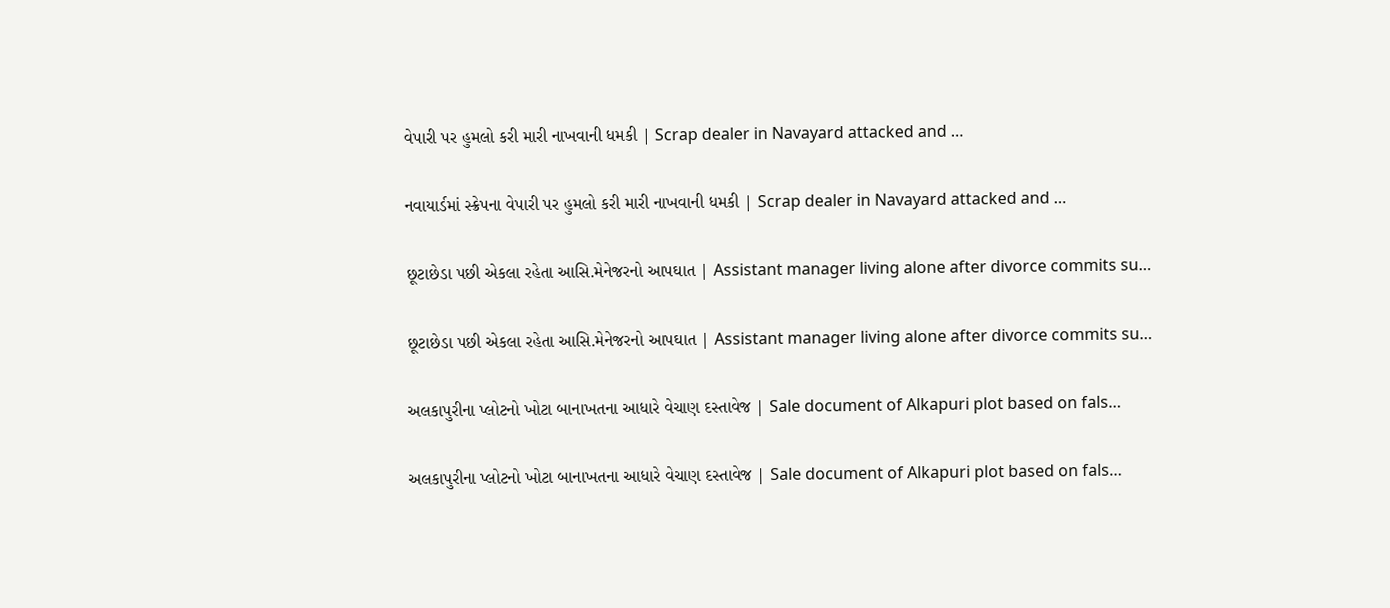વેપારી પર હુમલો કરી મારી નાખવાની ધમકી | Scrap dealer in Navayard attacked and …

નવાયાર્ડમાં સ્ક્રેપના વેપારી પર હુમલો કરી મારી નાખવાની ધમકી | Scrap dealer in Navayard attacked and …

છૂટાછેડા પછી એકલા રહેતા આસિ.મેનેજરનો આપઘાત | Assistant manager living alone after divorce commits su…

છૂટાછેડા પછી એકલા રહેતા આસિ.મેનેજરનો આપઘાત | Assistant manager living alone after divorce commits su…

અલકાપુરીના પ્લોટનો ખોટા બાનાખતના આધારે વેચાણ દસ્તાવેજ | Sale document of Alkapuri plot based on fals…

અલકાપુરીના પ્લોટનો ખોટા બાનાખતના આધારે વેચાણ દસ્તાવેજ | Sale document of Alkapuri plot based on fals…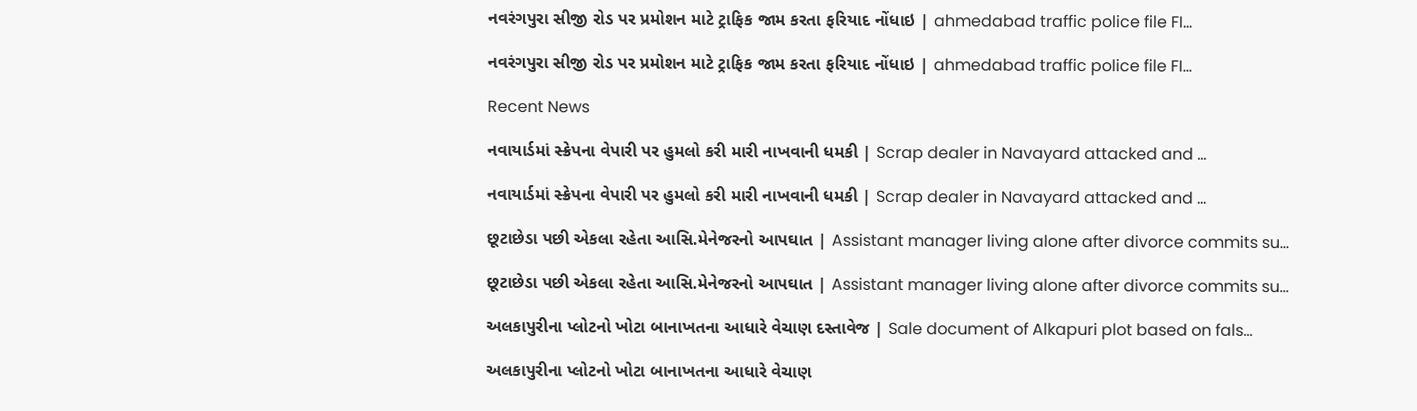નવરંગપુરા સીજી રોડ પર પ્રમોશન માટે ટ્રાફિક જામ કરતા ફરિયાદ નોંધાઇ | ahmedabad traffic police file FI…

નવરંગપુરા સીજી રોડ પર પ્રમોશન માટે ટ્રાફિક જામ કરતા ફરિયાદ નોંધાઇ | ahmedabad traffic police file FI…

Recent News

નવાયાર્ડમાં સ્ક્રેપના વેપારી પર હુમલો કરી મારી નાખવાની ધમકી | Scrap dealer in Navayard attacked and …

નવાયાર્ડમાં સ્ક્રેપના વેપારી પર હુમલો કરી મારી નાખવાની ધમકી | Scrap dealer in Navayard attacked and …

છૂટાછેડા પછી એકલા રહેતા આસિ.મેનેજરનો આપઘાત | Assistant manager living alone after divorce commits su…

છૂટાછેડા પછી એકલા રહેતા આસિ.મેનેજરનો આપઘાત | Assistant manager living alone after divorce commits su…

અલકાપુરીના પ્લોટનો ખોટા બાનાખતના આધારે વેચાણ દસ્તાવેજ | Sale document of Alkapuri plot based on fals…

અલકાપુરીના પ્લોટનો ખોટા બાનાખતના આધારે વેચાણ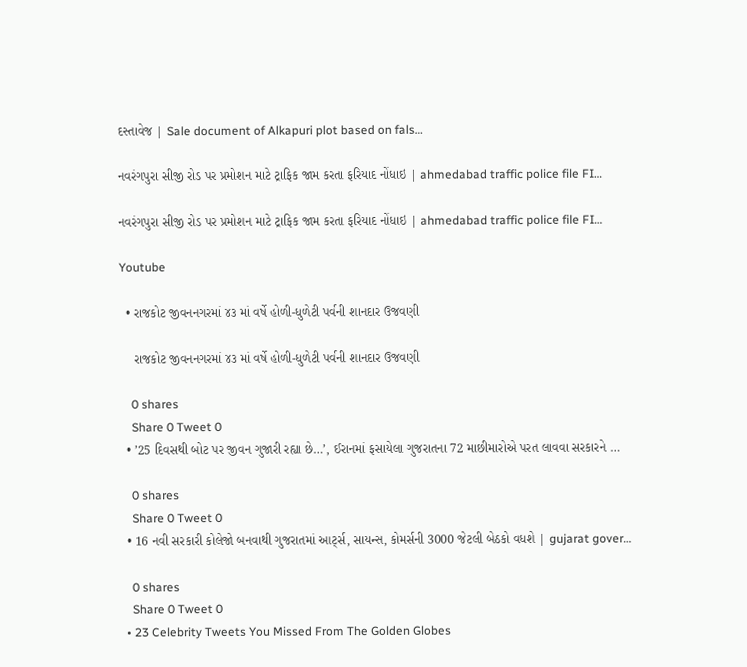દસ્તાવેજ | Sale document of Alkapuri plot based on fals…

નવરંગપુરા સીજી રોડ પર પ્રમોશન માટે ટ્રાફિક જામ કરતા ફરિયાદ નોંધાઇ | ahmedabad traffic police file FI…

નવરંગપુરા સીજી રોડ પર પ્રમોશન માટે ટ્રાફિક જામ કરતા ફરિયાદ નોંધાઇ | ahmedabad traffic police file FI…

Youtube

  • રાજકોટ જીવનનગરમાં ૪૩ માં વર્ષે હોળી-ધુળેટી પર્વની શાનદાર ઉજવણી

    રાજકોટ જીવનનગરમાં ૪૩ માં વર્ષે હોળી-ધુળેટી પર્વની શાનદાર ઉજવણી

    0 shares
    Share 0 Tweet 0
  • ’25 દિવસથી બોટ પર જીવન ગુજારી રહ્યા છે…’, ઈરાનમાં ફસાયેલા ગુજરાતના 72 માછીમારોએ પરત લાવવા સરકારને …

    0 shares
    Share 0 Tweet 0
  • 16 નવી સરકારી કોલેજો બનવાથી ગુજરાતમાં આર્ટ્સ, સાયન્સ, કોમર્સની 3000 જેટલી બેઠકો વધશે | gujarat gover…

    0 shares
    Share 0 Tweet 0
  • 23 Celebrity Tweets You Missed From The Golden Globes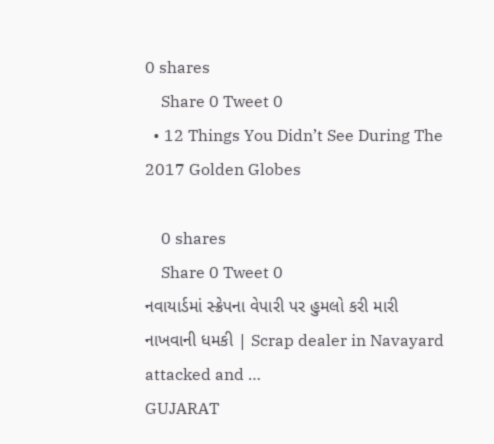0 shares
    Share 0 Tweet 0
  • 12 Things You Didn’t See During The 2017 Golden Globes

    0 shares
    Share 0 Tweet 0
નવાયાર્ડમાં સ્ક્રેપના વેપારી પર હુમલો કરી મારી નાખવાની ધમકી | Scrap dealer in Navayard attacked and …
GUJARAT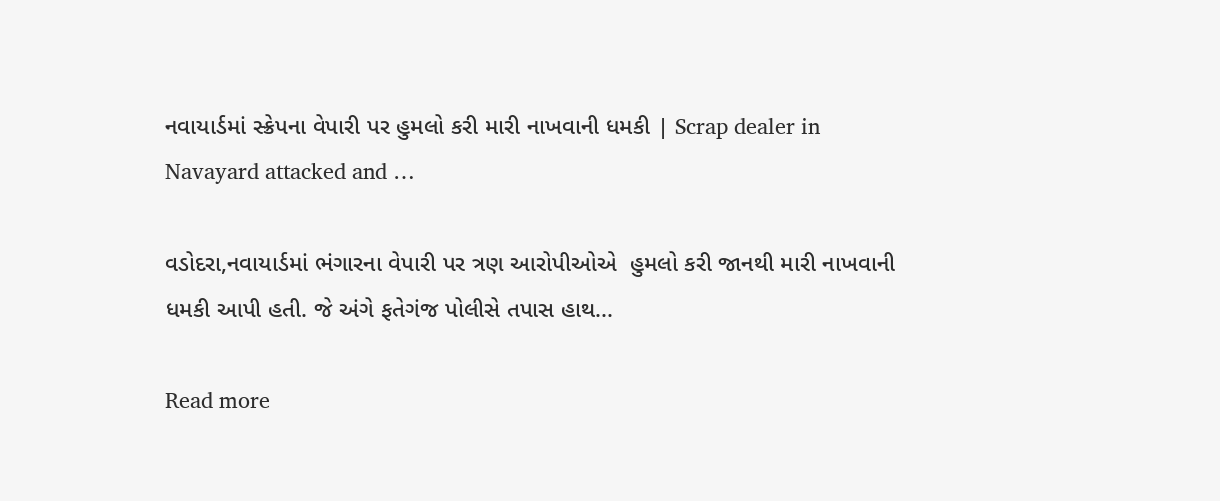નવાયાર્ડમાં સ્ક્રેપના વેપારી પર હુમલો કરી મારી નાખવાની ધમકી | Scrap dealer in Navayard attacked and …

વડોદરા,નવાયાર્ડમાં ભંગારના વેપારી પર ત્રણ આરોપીઓએ  હુમલો કરી જાનથી મારી નાખવાની ધમકી આપી હતી. જે અંગે ફતેગંજ પોલીસે તપાસ હાથ...

Read more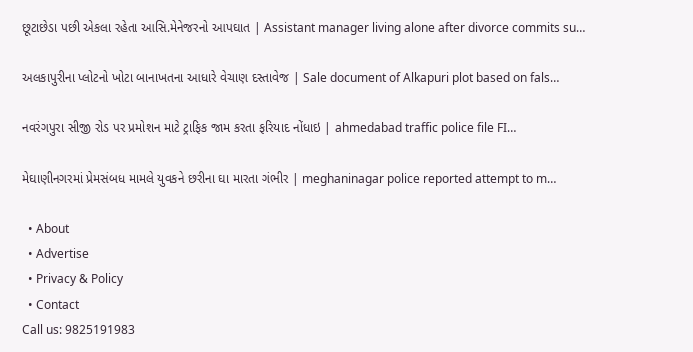છૂટાછેડા પછી એકલા રહેતા આસિ.મેનેજરનો આપઘાત | Assistant manager living alone after divorce commits su…

અલકાપુરીના પ્લોટનો ખોટા બાનાખતના આધારે વેચાણ દસ્તાવેજ | Sale document of Alkapuri plot based on fals…

નવરંગપુરા સીજી રોડ પર પ્રમોશન માટે ટ્રાફિક જામ કરતા ફરિયાદ નોંધાઇ | ahmedabad traffic police file FI…

મેઘાણીનગરમાં પ્રેમસંબધ મામલે યુવકને છરીના ઘા મારતા ગંભીર | meghaninagar police reported attempt to m…

  • About
  • Advertise
  • Privacy & Policy
  • Contact
Call us: 9825191983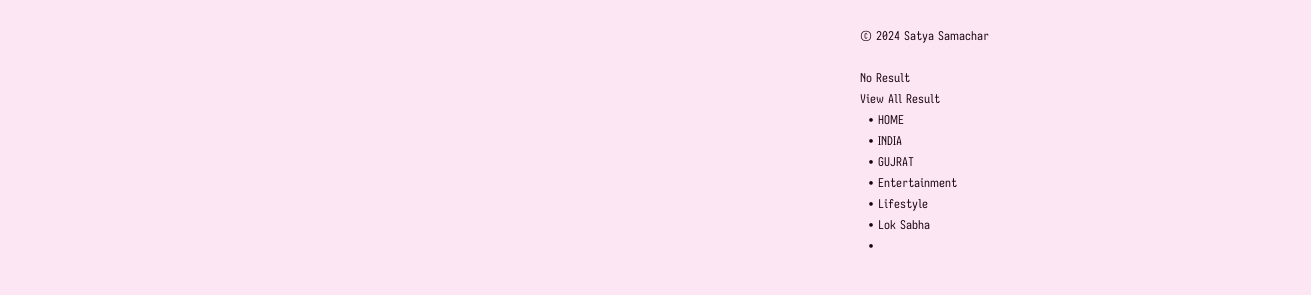© 2024 Satya Samachar

No Result
View All Result
  • HOME
  • INDIA
  • GUJRAT
  • Entertainment
  • Lifestyle
  • Lok Sabha
  •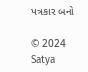પત્રકાર બનો

© 2024 Satya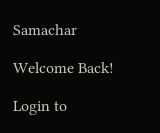Samachar

Welcome Back!

Login to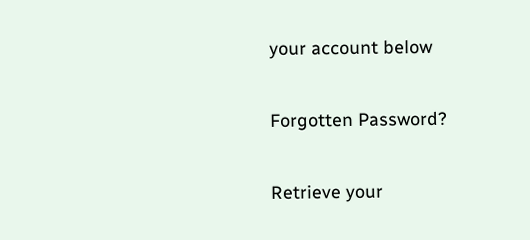your account below

Forgotten Password?

Retrieve your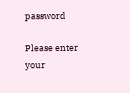password

Please enter your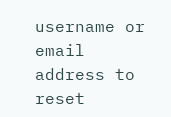username or email address to reset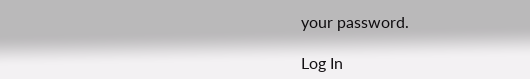your password.

Log In